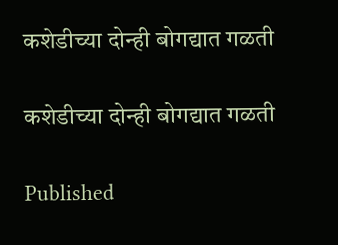कशेडीच्या दोन्ही बोगद्यात गळती

कशेडीच्या दोन्ही बोगद्यात गळती

Published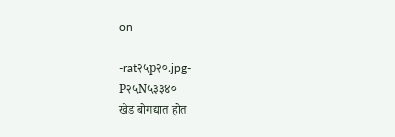on

-rat२५p२०.jpg-
P२५N५३३४०
खेड बोगद्यात होत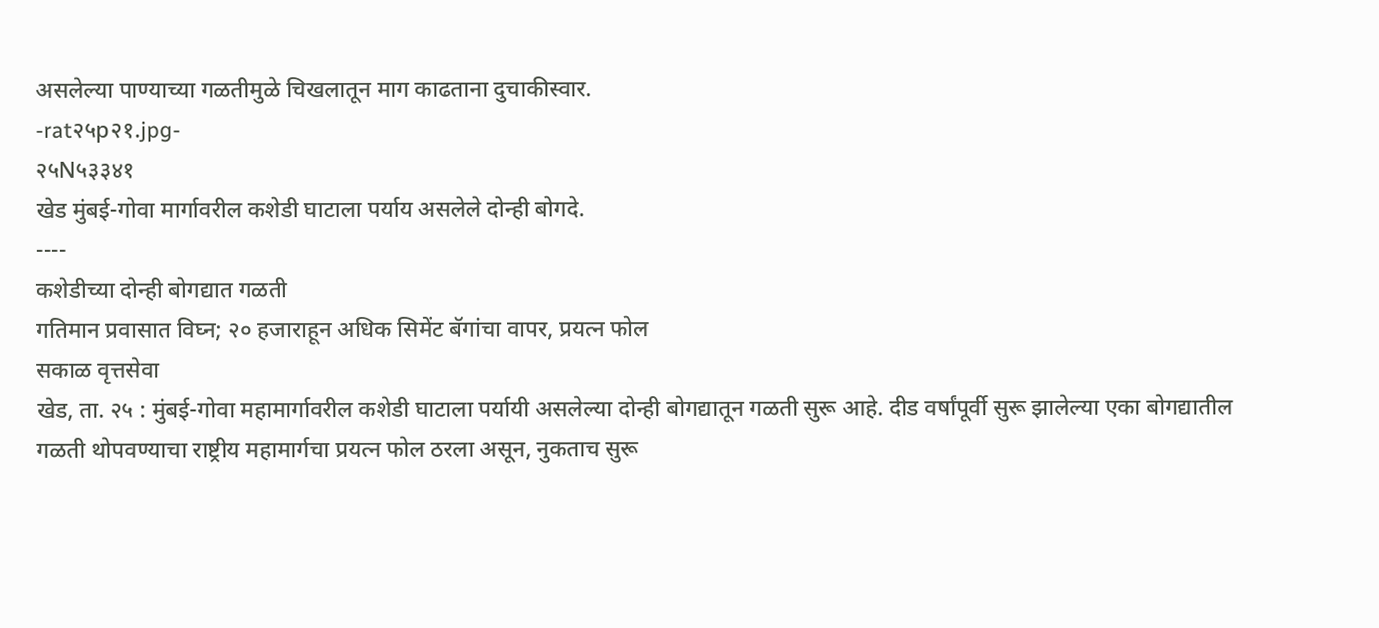असलेल्या पाण्याच्या गळतीमुळे चिखलातून माग काढताना दुचाकीस्वार.
-rat२५p२१.jpg-
२५N५३३४१
खेड मुंबई-गोवा मार्गावरील कशेडी घाटाला पर्याय असलेले दोन्ही बोगदे.
----
कशेडीच्या दोन्ही बोगद्यात गळती
गतिमान प्रवासात विघ्न; २० हजाराहून अधिक सिमेंट बॅगांचा वापर, प्रयत्न फोल
सकाळ वृत्तसेवा
खेड, ता. २५ : मुंबई-गोवा महामार्गावरील कशेडी घाटाला पर्यायी असलेल्या दोन्ही बोगद्यातून गळती सुरू आहे. दीड वर्षांपूर्वी सुरू झालेल्या एका बोगद्यातील गळती थोपवण्याचा राष्ट्रीय महामार्गचा प्रयत्न फोल ठरला असून, नुकताच सुरू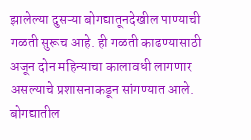झालेल्या दुसऱ्या बोगद्यातूनदेखील पाण्याची गळती सुरूच आहे. ही गळती काढण्यासाठी अजून दोन महिन्याचा कालावधी लागणार असल्याचे प्रशासनाकडून सांगण्यात आले.
बोगद्यातील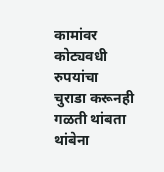कामांवर कोट्यवधी रुपयांचा चुराडा करूनही गळती थांबता थांबेना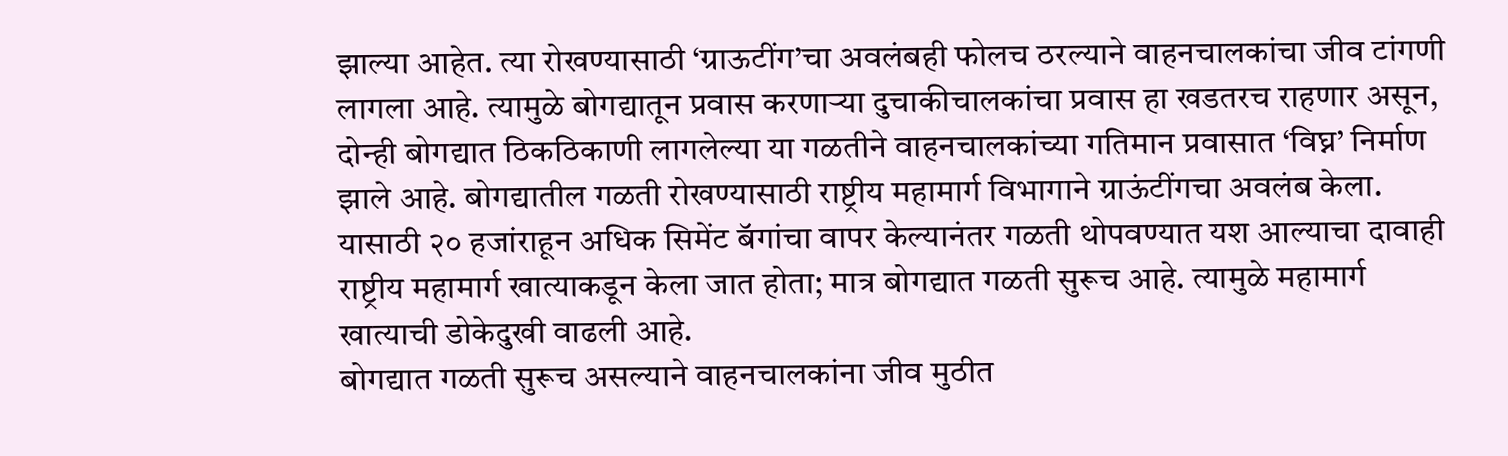झाल्या आहेत. त्या रोखण्यासाठी ‘ग्राऊटींग’चा अवलंबही फोलच ठरल्याने वाहनचालकांचा जीव टांगणी लागला आहे. त्यामुळे बोगद्यातून प्रवास करणाऱ्या दुचाकीचालकांचा प्रवास हा खडतरच राहणार असून, दोन्ही बोगद्यात ठिकठिकाणी लागलेल्या या गळतीने वाहनचालकांच्या गतिमान प्रवासात ‘विघ्न’ निर्माण झाले आहे. बोगद्यातील गळती रोखण्यासाठी राष्ट्रीय महामार्ग विभागाने ग्राऊंटींगचा अवलंब केला. यासाठी २० हजांराहून अधिक सिमेंट बॅगांचा वापर केल्यानंतर गळती थोपवण्यात यश आल्याचा दावाही राष्ट्रीय महामार्ग खात्याकडून केला जात होता; मात्र बोगद्यात गळती सुरूच आहे. त्यामुळे महामार्ग खात्याची डोकेदुखी वाढली आहे.
बोगद्यात गळती सुरूच असल्याने वाहनचालकांना जीव मुठीत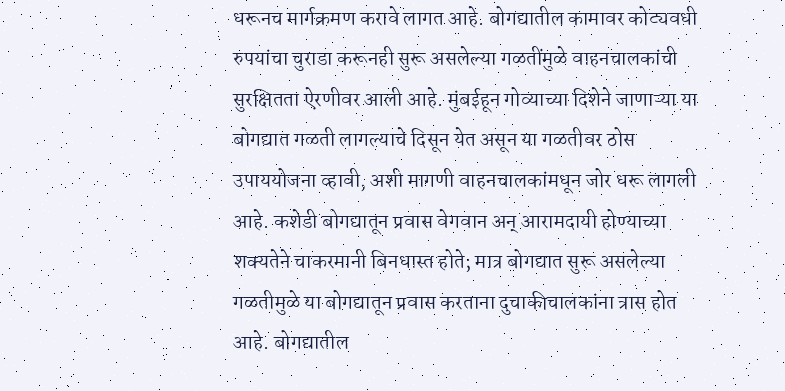धरूनच मार्गक्रमण करावे लागत आहे. बोगद्यातील कामावर कोट्यवधी रुपयांचा चुराडा करूनही सुरू असलेल्या गळतींमुळे वाहनचालकांची सुरक्षितता ऐरणीवर आली आहे. मुंबईहून गोव्याच्या दिशेने जाणाऱ्या या बोगद्यात गळती लागल्याचे दिसून येत असून या गळतीवर ठोस उपाययोजना व्हावी, अशी मागणी वाहनचालकांमधून जोर धरू लागली आहे. कशेडी बोगद्यातून प्रवास वेगवान अन् आरामदायी होण्याच्या शक्यतेने चाकरमानी बिनधास्त होते; मात्र बोगद्यात सुरू असलेल्या गळतीमुळे या बोगद्यातून प्रवास करताना दुचाकीचालकांना त्रास होत आहे. बोगद्यातील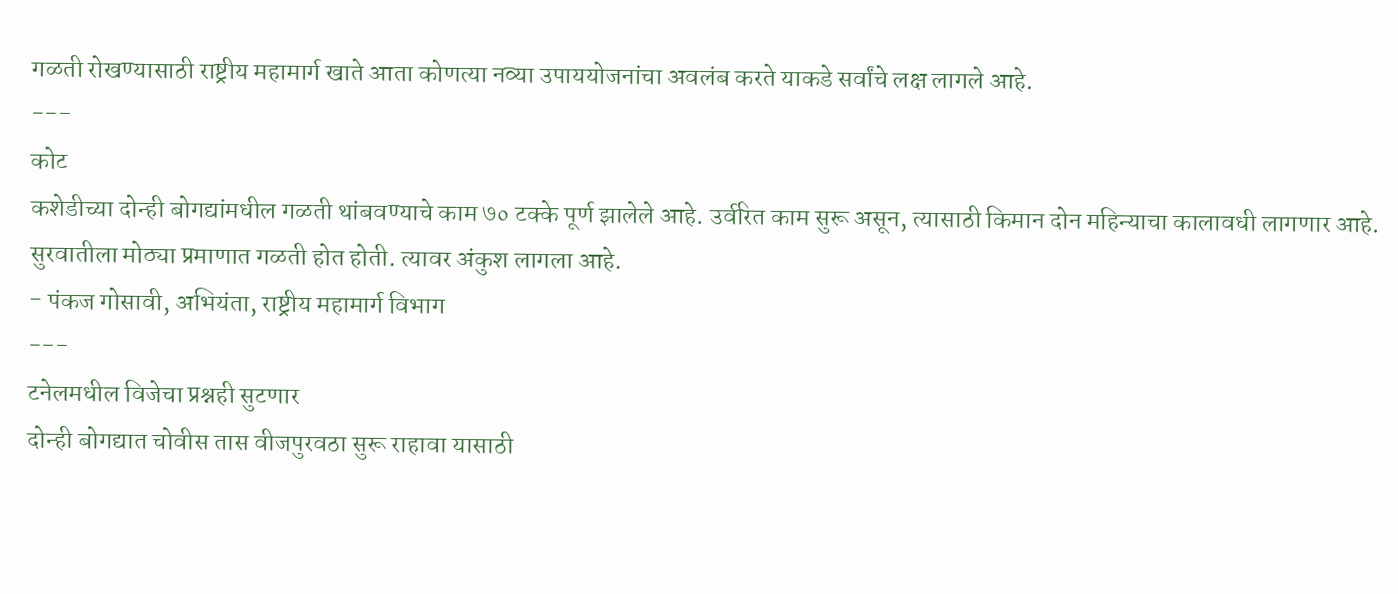गळती रोखण्यासाठी राष्ट्रीय महामार्ग खाते आता कोणत्या नव्या उपाययोजनांचा अवलंब करते याकडे सर्वांचे लक्ष लागले आहे.
---
कोट
कशेडीच्या दोन्ही बोगद्यांमधील गळती थांबवण्याचे काम ७० टक्के पूर्ण झालेले आहे. उर्वरित काम सुरू असून, त्यासाठी किमान दोन महिन्याचा कालावधी लागणार आहे. सुरवातीला मोठ्या प्रमाणात गळती होत होती. त्यावर अंकुश लागला आहे.
- पंकज गोसावी, अभियंता, राष्ट्रीय महामार्ग विभाग
---
टनेलमधील विजेचा प्रश्नही सुटणार
दोन्ही बोगद्यात चोवीस तास वीजपुरवठा सुरू राहावा यासाठी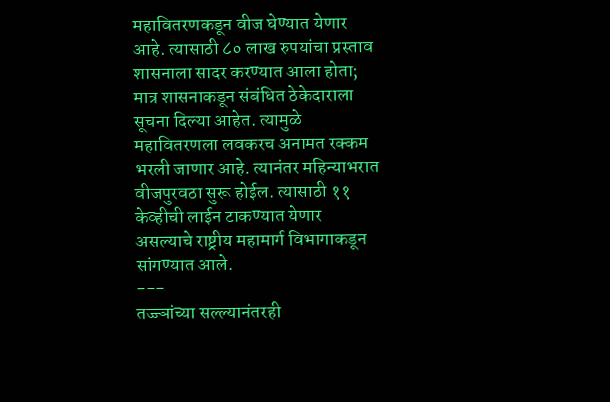महावितरणकडून वीज घेण्यात येणार आहे. त्यासाठी ८० लाख रुपयांचा प्रस्ताव शासनाला सादर करण्यात आला होता; मात्र शासनाकडून संबंधित ठेकेदाराला सूचना दिल्या आहेत. त्यामुळे महावितरणला लवकरच अनामत रक्कम भरली जाणार आहे. त्यानंतर महिन्याभरात वीजपुरवठा सुरू होईल. त्यासाठी ११ केव्हीची लाईन टाकण्यात येणार असल्याचे राष्ट्रीय महामार्ग विभागाकडून सांगण्यात आले.
---
तज्ज्ञांच्या सल्ल्यानंतरही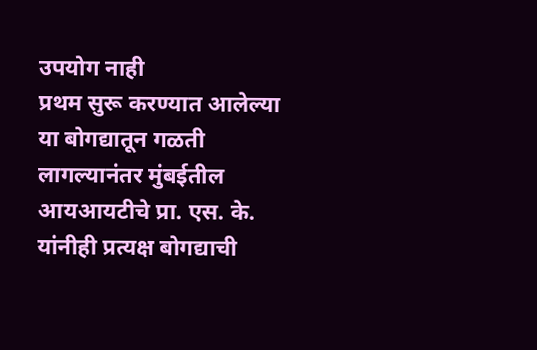उपयोग नाही
प्रथम सुरू करण्यात आलेल्या या बोगद्यातून गळती लागल्यानंतर मुंबईतील आयआयटीचे प्रा. एस. के. यांनीही प्रत्यक्ष बोगद्याची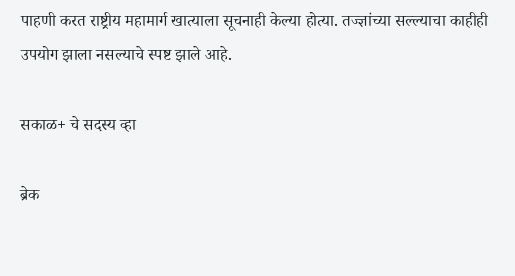पाहणी करत राष्ट्रीय महामार्ग खात्याला सूचनाही केल्या होत्या. तज्ज्ञांच्या सल्ल्याचा काहीही उपयोग झाला नसल्याचे स्पष्ट झाले आहे.

सकाळ+ चे सदस्य व्हा

ब्रेक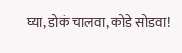घ्या, डोकं चालवा, कोडे सोडवा!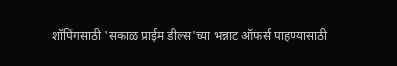शॉपिंगसाठी 'सकाळ प्राईम डील्स'च्या भन्नाट ऑफर्स पाहण्यासाठी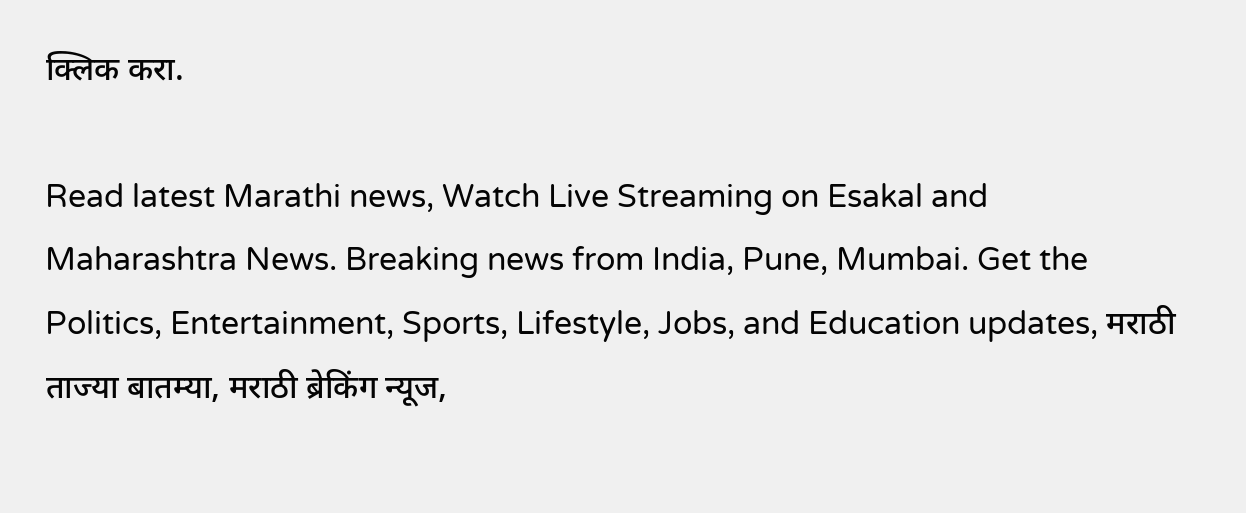क्लिक करा.

Read latest Marathi news, Watch Live Streaming on Esakal and Maharashtra News. Breaking news from India, Pune, Mumbai. Get the Politics, Entertainment, Sports, Lifestyle, Jobs, and Education updates, मराठी ताज्या बातम्या, मराठी ब्रेकिंग न्यूज,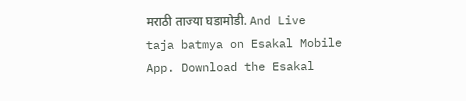मराठी ताज्या घडामोडी. And Live taja batmya on Esakal Mobile App. Download the Esakal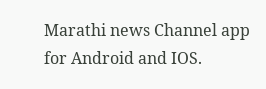Marathi news Channel app for Android and IOS.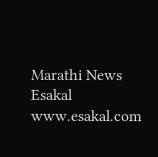Marathi News Esakal
www.esakal.com